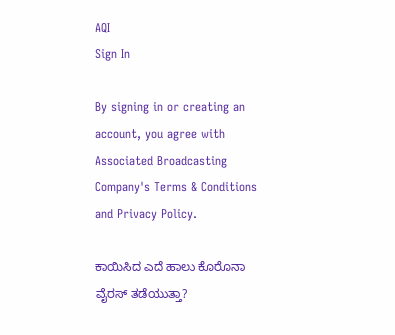AQI
Sign In

By signing in or creating an account, you agree with Associated Broadcasting Company's Terms & Conditions and Privacy Policy.

ಕಾಯಿಸಿದ ಎದೆ ಹಾಲು ಕೊರೊನಾ ವೈರಸ್‌ ತಡೆಯುತ್ತಾ?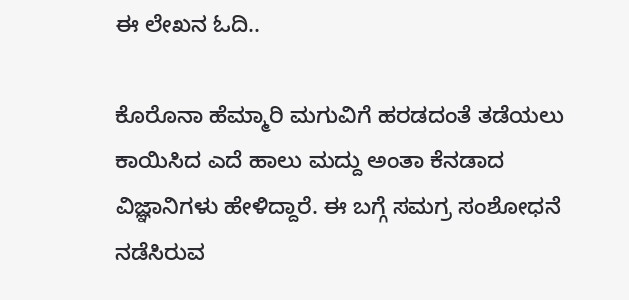ಈ ಲೇಖನ ಓದಿ..

ಕೊರೊನಾ ಹೆಮ್ಮಾರಿ ಮಗುವಿಗೆ ಹರಡದಂತೆ ತಡೆಯಲು ಕಾಯಿಸಿದ ಎದೆ ಹಾಲು ಮದ್ದು ಅಂತಾ ಕೆನಡಾದ ವಿಜ್ಞಾನಿಗಳು ಹೇಳಿದ್ದಾರೆ. ಈ ಬಗ್ಗೆ ಸಮಗ್ರ ಸಂಶೋಧನೆ ನಡೆಸಿರುವ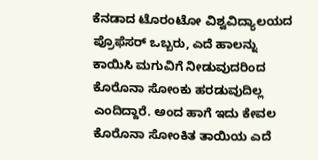ಕೆನಡಾದ ಟೊರಂಟೋ ವಿಶ್ವವಿದ್ಯಾಲಯದ ಪ್ರೊಫೆಸರ್ ಒಬ್ಬರು, ಎದೆ ಹಾಲನ್ನು ಕಾಯಿಸಿ ಮಗುವಿಗೆ ನೀಡುವುದರಿಂದ ಕೊರೊನಾ ಸೋಂಕು ಹರಡುವುದಿಲ್ಲ ಎಂದಿದ್ದಾರೆ. ಅಂದ ಹಾಗೆ ಇದು ಕೇವಲ ಕೊರೊನಾ ಸೋಂಕಿತ ತಾಯಿಯ ಎದೆ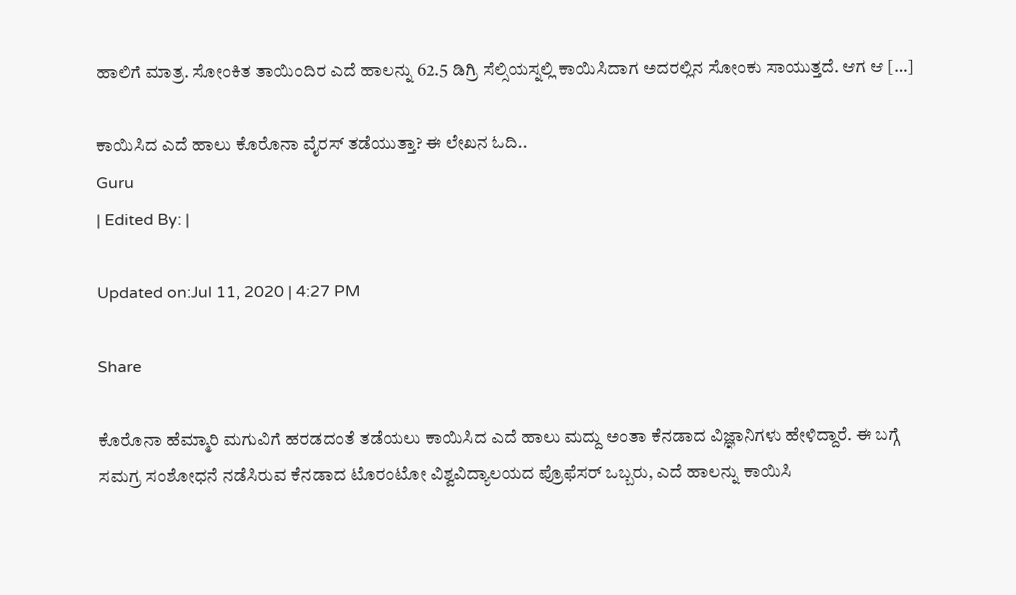ಹಾಲಿಗೆ ಮಾತ್ರ. ಸೋಂಕಿತ ತಾಯಿಂದಿರ ಎದೆ ಹಾಲನ್ನು 62.5 ಡಿಗ್ರಿ ಸೆಲ್ಸಿಯಸ್ನಲ್ಲಿ ಕಾಯಿಸಿದಾಗ ಅದರಲ್ಲಿನ ಸೋಂಕು ಸಾಯುತ್ತದೆ. ಆಗ ಆ […]

ಕಾಯಿಸಿದ ಎದೆ ಹಾಲು ಕೊರೊನಾ ವೈರಸ್‌ ತಡೆಯುತ್ತಾ? ಈ ಲೇಖನ ಓದಿ..
Guru
| Edited By: |

Updated on:Jul 11, 2020 | 4:27 PM

Share

ಕೊರೊನಾ ಹೆಮ್ಮಾರಿ ಮಗುವಿಗೆ ಹರಡದಂತೆ ತಡೆಯಲು ಕಾಯಿಸಿದ ಎದೆ ಹಾಲು ಮದ್ದು ಅಂತಾ ಕೆನಡಾದ ವಿಜ್ಞಾನಿಗಳು ಹೇಳಿದ್ದಾರೆ. ಈ ಬಗ್ಗೆ ಸಮಗ್ರ ಸಂಶೋಧನೆ ನಡೆಸಿರುವ ಕೆನಡಾದ ಟೊರಂಟೋ ವಿಶ್ವವಿದ್ಯಾಲಯದ ಪ್ರೊಫೆಸರ್ ಒಬ್ಬರು, ಎದೆ ಹಾಲನ್ನು ಕಾಯಿಸಿ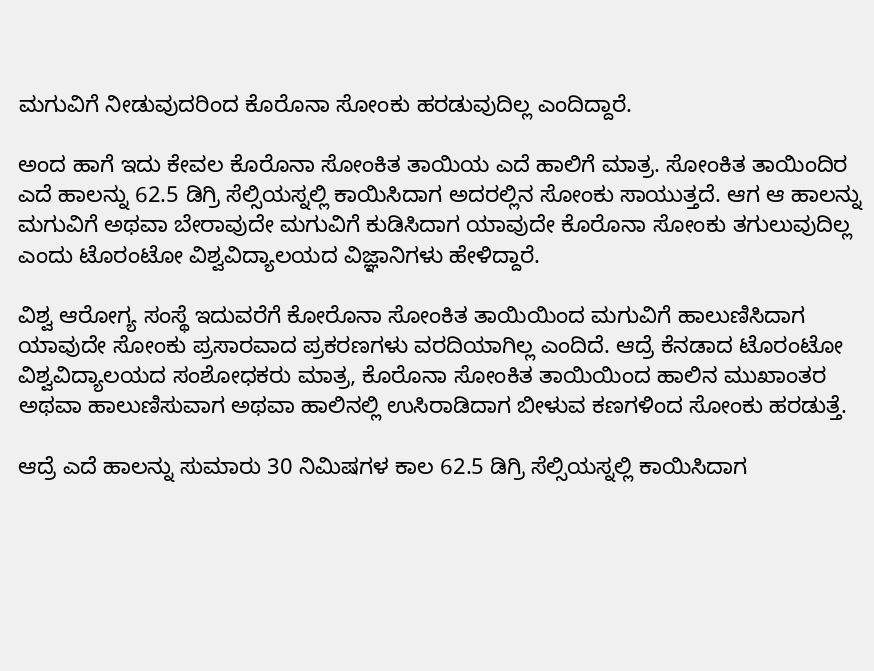ಮಗುವಿಗೆ ನೀಡುವುದರಿಂದ ಕೊರೊನಾ ಸೋಂಕು ಹರಡುವುದಿಲ್ಲ ಎಂದಿದ್ದಾರೆ.

ಅಂದ ಹಾಗೆ ಇದು ಕೇವಲ ಕೊರೊನಾ ಸೋಂಕಿತ ತಾಯಿಯ ಎದೆ ಹಾಲಿಗೆ ಮಾತ್ರ. ಸೋಂಕಿತ ತಾಯಿಂದಿರ ಎದೆ ಹಾಲನ್ನು 62.5 ಡಿಗ್ರಿ ಸೆಲ್ಸಿಯಸ್ನಲ್ಲಿ ಕಾಯಿಸಿದಾಗ ಅದರಲ್ಲಿನ ಸೋಂಕು ಸಾಯುತ್ತದೆ. ಆಗ ಆ ಹಾಲನ್ನು ಮಗುವಿಗೆ ಅಥವಾ ಬೇರಾವುದೇ ಮಗುವಿಗೆ ಕುಡಿಸಿದಾಗ ಯಾವುದೇ ಕೊರೊನಾ ಸೋಂಕು ತಗುಲುವುದಿಲ್ಲ ಎಂದು ಟೊರಂಟೋ ವಿಶ್ವವಿದ್ಯಾಲಯದ ವಿಜ್ಞಾನಿಗಳು ಹೇಳಿದ್ದಾರೆ.

ವಿಶ್ವ ಆರೋಗ್ಯ ಸಂಸ್ಥೆ ಇದುವರೆಗೆ ಕೋರೊನಾ ಸೋಂಕಿತ ತಾಯಿಯಿಂದ ಮಗುವಿಗೆ ಹಾಲುಣಿಸಿದಾಗ ಯಾವುದೇ ಸೋಂಕು ಪ್ರಸಾರವಾದ ಪ್ರಕರಣಗಳು ವರದಿಯಾಗಿಲ್ಲ ಎಂದಿದೆ. ಆದ್ರೆ ಕೆನಡಾದ ಟೊರಂಟೋ ವಿಶ್ವವಿದ್ಯಾಲಯದ ಸಂಶೋಧಕರು ಮಾತ್ರ, ಕೊರೊನಾ ಸೋಂಕಿತ ತಾಯಿಯಿಂದ ಹಾಲಿನ ಮುಖಾಂತರ ಅಥವಾ ಹಾಲುಣಿಸುವಾಗ ಅಥವಾ ಹಾಲಿನಲ್ಲಿ ಉಸಿರಾಡಿದಾಗ ಬೀಳುವ ಕಣಗಳಿಂದ ಸೋಂಕು ಹರಡುತ್ತೆ.

ಆದ್ರೆ ಎದೆ ಹಾಲನ್ನು ಸುಮಾರು 30 ನಿಮಿಷಗಳ ಕಾಲ 62.5 ಡಿಗ್ರಿ ಸೆಲ್ಸಿಯಸ್ನಲ್ಲಿ ಕಾಯಿಸಿದಾಗ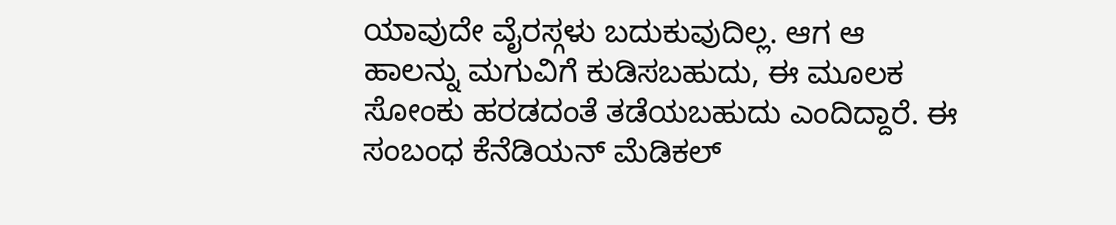ಯಾವುದೇ ವೈರಸ್ಗಳು ಬದುಕುವುದಿಲ್ಲ. ಆಗ ಆ ಹಾಲನ್ನು ಮಗುವಿಗೆ ಕುಡಿಸಬಹುದು, ಈ ಮೂಲಕ ಸೋಂಕು ಹರಡದಂತೆ ತಡೆಯಬಹುದು ಎಂದಿದ್ದಾರೆ. ಈ ಸಂಬಂಧ ಕೆನೆಡಿಯನ್ ಮೆಡಿಕಲ್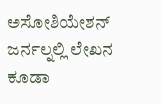ಅಸೋಶಿಯೇಶನ್ ಜರ್ನಲ್ನಲ್ಲಿ ಲೇಖನ ಕೂಡಾ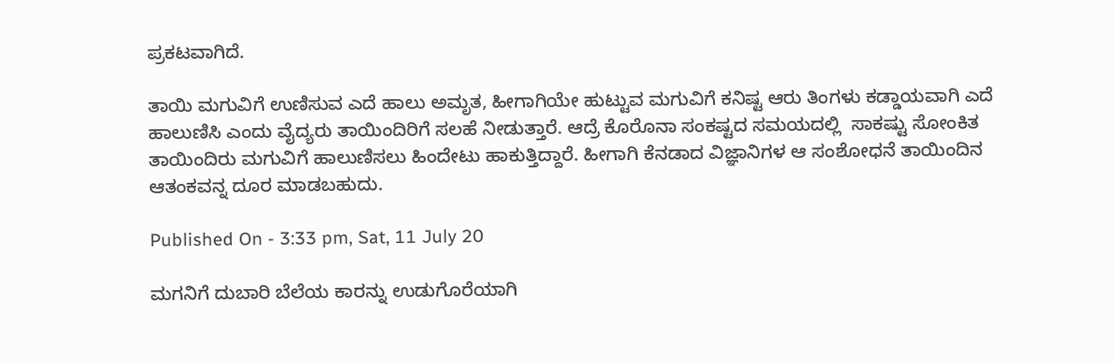ಪ್ರಕಟವಾಗಿದೆ.

ತಾಯಿ ಮಗುವಿಗೆ ಉಣಿಸುವ ಎದೆ ಹಾಲು ಅಮೃತ, ಹೀಗಾಗಿಯೇ ಹುಟ್ಟುವ ಮಗುವಿಗೆ ಕನಿಷ್ಟ ಆರು ತಿಂಗಳು ಕಡ್ಡಾಯವಾಗಿ ಎದೆ ಹಾಲುಣಿಸಿ ಎಂದು ವೈದ್ಯರು ತಾಯಿಂದಿರಿಗೆ ಸಲಹೆ ನೀಡುತ್ತಾರೆ. ಆದ್ರೆ ಕೊರೊನಾ ಸಂಕಷ್ಟದ ಸಮಯದಲ್ಲಿ  ಸಾಕಷ್ಟು ಸೋಂಕಿತ ತಾಯಿಂದಿರು ಮಗುವಿಗೆ ಹಾಲುಣಿಸಲು ಹಿಂದೇಟು ಹಾಕುತ್ತಿದ್ದಾರೆ. ಹೀಗಾಗಿ ಕೆನಡಾದ ವಿಜ್ಞಾನಿಗಳ ಆ ಸಂಶೋಧನೆ ತಾಯಿಂದಿನ ಆತಂಕವನ್ನ ದೂರ ಮಾಡಬಹುದು.

Published On - 3:33 pm, Sat, 11 July 20

ಮಗನಿಗೆ ದುಬಾರಿ ಬೆಲೆಯ ಕಾರನ್ನು ಉಡುಗೊರೆಯಾಗಿ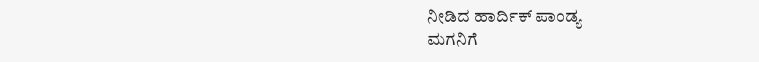ನೀಡಿದ ಹಾರ್ದಿಕ್ ಪಾಂಡ್ಯ
ಮಗನಿಗೆ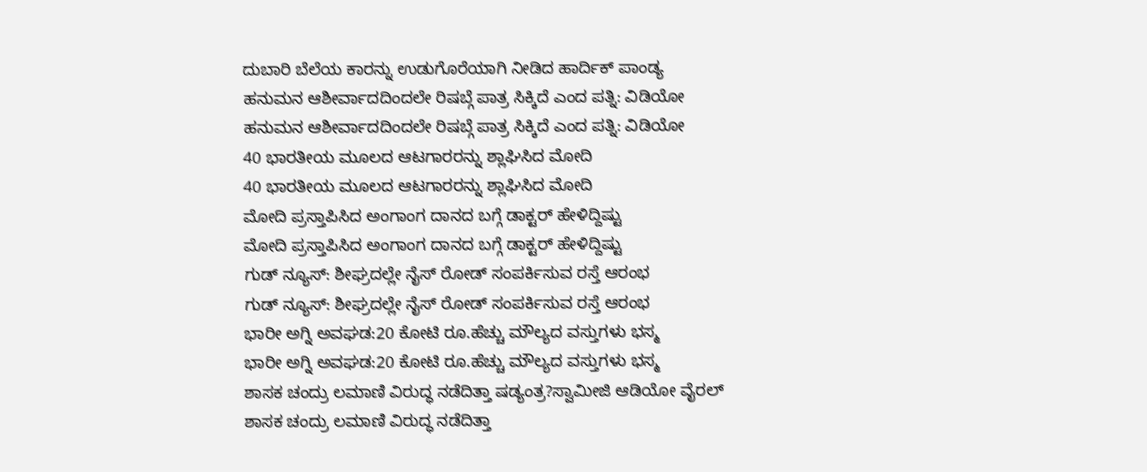ದುಬಾರಿ ಬೆಲೆಯ ಕಾರನ್ನು ಉಡುಗೊರೆಯಾಗಿ ನೀಡಿದ ಹಾರ್ದಿಕ್ ಪಾಂಡ್ಯ
ಹನುಮನ ಆಶೀರ್ವಾದದಿಂದಲೇ ರಿಷಬ್ಗೆ ಪಾತ್ರ ಸಿಕ್ಕಿದೆ ಎಂದ ಪತ್ನಿ: ವಿಡಿಯೋ
ಹನುಮನ ಆಶೀರ್ವಾದದಿಂದಲೇ ರಿಷಬ್ಗೆ ಪಾತ್ರ ಸಿಕ್ಕಿದೆ ಎಂದ ಪತ್ನಿ: ವಿಡಿಯೋ
40 ಭಾರತೀಯ ಮೂಲದ ಆಟಗಾರರನ್ನು ಶ್ಲಾಘಿಸಿದ ಮೋದಿ
40 ಭಾರತೀಯ ಮೂಲದ ಆಟಗಾರರನ್ನು ಶ್ಲಾಘಿಸಿದ ಮೋದಿ
ಮೋದಿ ಪ್ರಸ್ತಾಪಿಸಿದ ಅಂಗಾಂಗ ದಾನದ ಬಗ್ಗೆ ಡಾಕ್ಟರ್ ಹೇಳಿದ್ದಿಷ್ಟು
ಮೋದಿ ಪ್ರಸ್ತಾಪಿಸಿದ ಅಂಗಾಂಗ ದಾನದ ಬಗ್ಗೆ ಡಾಕ್ಟರ್ ಹೇಳಿದ್ದಿಷ್ಟು
ಗುಡ್ ನ್ಯೂಸ್: ಶೀಘ್ರದಲ್ಲೇ ನೈಸ್‌ ರೋಡ್‌ ಸಂಪರ್ಕಿಸುವ ರಸ್ತೆ ಆರಂಭ
ಗುಡ್ ನ್ಯೂಸ್: ಶೀಘ್ರದಲ್ಲೇ ನೈಸ್‌ ರೋಡ್‌ ಸಂಪರ್ಕಿಸುವ ರಸ್ತೆ ಆರಂಭ
ಭಾರೀ ಅಗ್ನಿ ಅವಘಡ:20 ಕೋಟಿ ರೂ.ಹೆಚ್ಚು ಮೌಲ್ಯದ ವಸ್ತುಗಳು ಭಸ್ಮ
ಭಾರೀ ಅಗ್ನಿ ಅವಘಡ:20 ಕೋಟಿ ರೂ.ಹೆಚ್ಚು ಮೌಲ್ಯದ ವಸ್ತುಗಳು ಭಸ್ಮ
ಶಾಸಕ ಚಂದ್ರು ಲಮಾಣಿ ವಿರುದ್ಧ ನಡೆದಿತ್ತಾ ಷಡ್ಯಂತ್ರ?ಸ್ವಾಮೀಜಿ ಆಡಿಯೋ ವೈರಲ್
ಶಾಸಕ ಚಂದ್ರು ಲಮಾಣಿ ವಿರುದ್ಧ ನಡೆದಿತ್ತಾ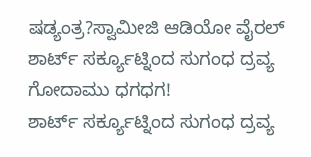ಷಡ್ಯಂತ್ರ?ಸ್ವಾಮೀಜಿ ಆಡಿಯೋ ವೈರಲ್
ಶಾರ್ಟ್ ಸರ್ಕ್ಯೂಟ್ನಿಂದ ಸುಗಂಧ ದ್ರವ್ಯ ಗೋದಾಮು ಧಗಧಗ!
ಶಾರ್ಟ್ ಸರ್ಕ್ಯೂಟ್ನಿಂದ ಸುಗಂಧ ದ್ರವ್ಯ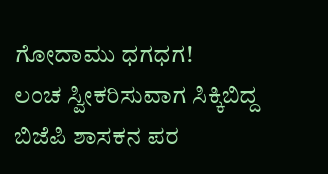ಗೋದಾಮು ಧಗಧಗ!
ಲಂಚ ಸ್ವೀಕರಿಸುವಾಗ ಸಿಕ್ಕಿಬಿದ್ದ ಬಿಜೆಪಿ ಶಾಸಕನ ಪರ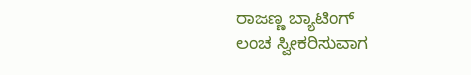ರಾಜಣ್ಣ ಬ್ಯಾಟಿಂಗ್
ಲಂಚ ಸ್ವೀಕರಿಸುವಾಗ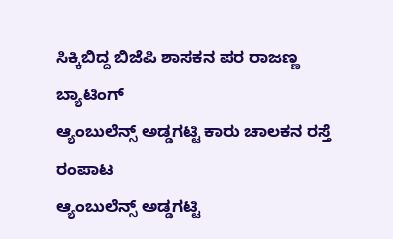ಸಿಕ್ಕಿಬಿದ್ದ ಬಿಜೆಪಿ ಶಾಸಕನ ಪರ ರಾಜಣ್ಣ ಬ್ಯಾಟಿಂಗ್
ಆ್ಯಂಬುಲೆನ್ಸ್ ಅಡ್ಡಗಟ್ಟಿ ಕಾರು ಚಾಲಕನ ರಸ್ತೆ ರಂಪಾಟ
ಆ್ಯಂಬುಲೆನ್ಸ್ ಅಡ್ಡಗಟ್ಟಿ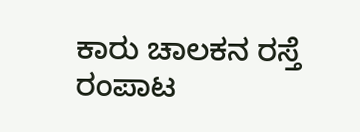ಕಾರು ಚಾಲಕನ ರಸ್ತೆ ರಂಪಾಟ